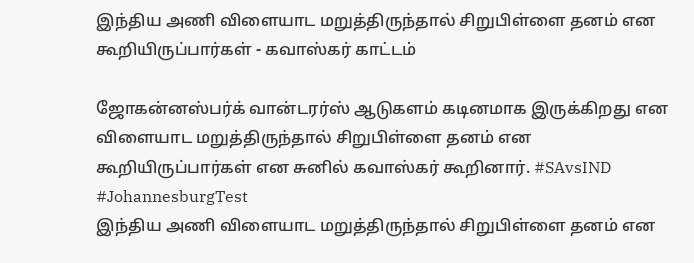இந்திய அணி விளையாட மறுத்திருந்தால் சிறுபிள்ளை தனம் என கூறியிருப்பார்கள் - கவாஸ்கர் காட்டம்

ஜோகன்னஸ்பர்க் வான்டரர்ஸ் ஆடுகளம் கடினமாக இருக்கிறது என விளையாட மறுத்திருந்தால் சிறுபிள்ளை தனம் என கூறியிருப்பார்கள் என சுனில் கவாஸ்கர் கூறினார். #SAvsIND #JohannesburgTest
இந்திய அணி விளையாட மறுத்திருந்தால் சிறுபிள்ளை தனம் என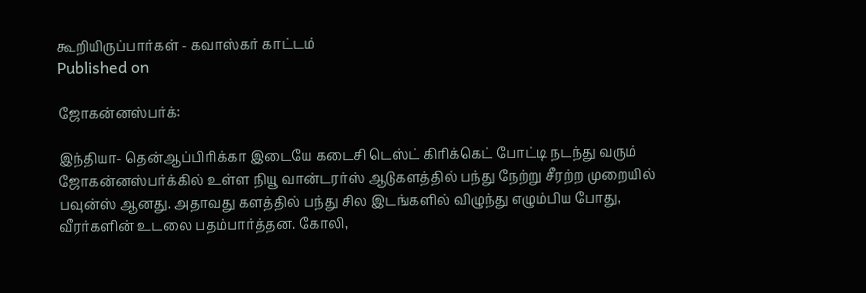கூறியிருப்பார்கள் - கவாஸ்கர் காட்டம்
Published on

ஜோகன்னஸ்பர்க்:

இந்தியா- தென்ஆப்பிரிக்கா இடையே கடைசி டெஸ்ட் கிரிக்கெட் போட்டி நடந்து வரும் ஜோகன்னஸ்பர்க்கில் உள்ள நியூ வான்டரர்ஸ் ஆடுகளத்தில் பந்து நேற்று சீரற்ற முறையில் பவுன்ஸ் ஆனது. அதாவது களத்தில் பந்து சில இடங்களில் விழுந்து எழும்பிய போது, வீரர்களின் உடலை பதம்பார்த்தன. கோலி,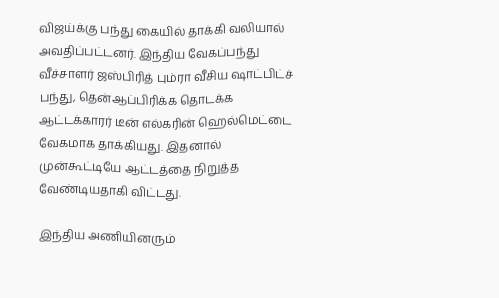விஜய்க்கு பந்து கையில் தாக்கி வலியால் அவதிப்பட்டனர். இந்திய வேகப்பந்து வீச்சாளர் ஜஸ்பிரித் பும்ரா வீசிய ஷாட்பிட்ச் பந்து, தென்ஆப்பிரிக்க தொடக்க ஆட்டக்காரர் டீன் எல்கரின் ஹெல்மெட்டை வேகமாக தாக்கியது. இதனால் முன்கூட்டியே ஆட்டத்தை நிறுத்த வேண்டியதாகி விட்டது.

இந்திய அணியினரும்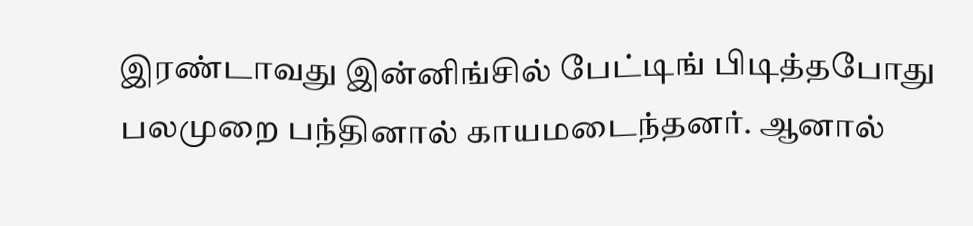இரண்டாவது இன்னிங்சில் பேட்டிங் பிடித்தபோது பலமுறை பந்தினால் காயமடைந்தனர். ஆனால்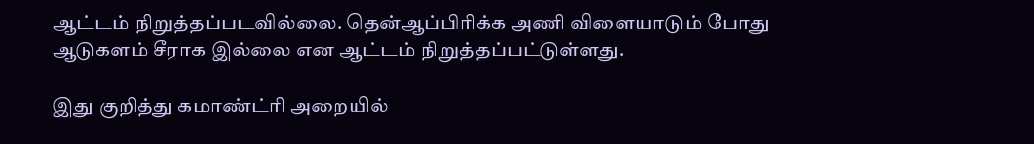ஆட்டம் நிறுத்தப்படவில்லை. தென்ஆப்பிரிக்க அணி விளையாடும் போது ஆடுகளம் சீராக இல்லை என ஆட்டம் நிறுத்தப்பட்டுள்ளது.

இது குறித்து கமாண்ட்ரி அறையில்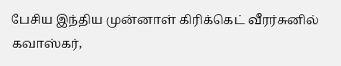பேசிய இந்திய முன்னாள் கிரிக்கெட் வீரர்சுனில் கவாஸ்கர்,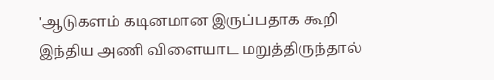'ஆடுகளம் கடினமான இருப்பதாக கூறி இந்திய அணி விளையாட மறுத்திருந்தால்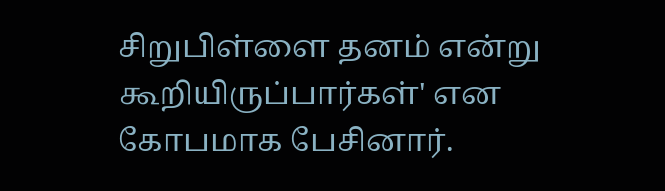சிறுபிள்ளை தனம் என்று கூறியிருப்பார்கள்' என கோபமாக பேசினார்.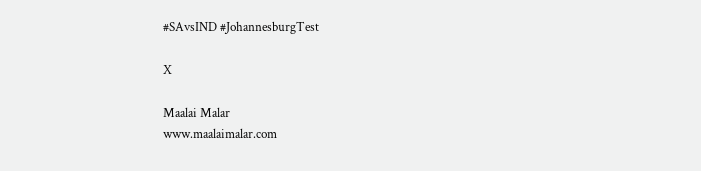#SAvsIND #JohannesburgTest

X

Maalai Malar
www.maalaimalar.com